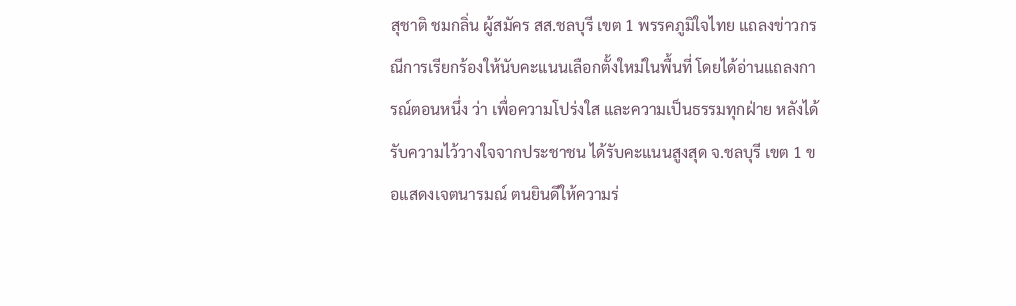สุชาติ ชมกลิ่น ผู้สมัคร สส.ชลบุรี เขต 1 พรรคภูมิใจไทย แถลงข่าวกรณีการเรียกร้องให้นับคะแนนเลือกตั้งใหม่ในพื้นที่ โดยได้อ่านแถลงการณ์ตอนหนึ่ง ว่า เพื่อความโปร่งใส และความเป็นธรรมทุกฝ่าย หลังได้รับความไว้วางใจจากประชาชน ได้รับคะแนนสูงสุด จ.ชลบุรี เขต 1 ขอแสดงเจตนารมณ์ ตนยินดีให้ความร่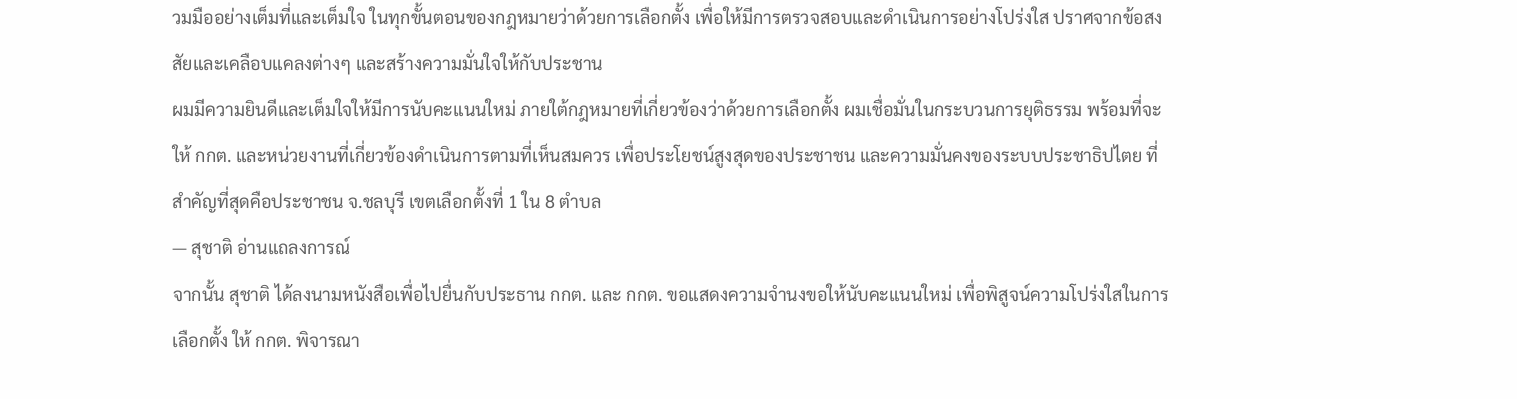วมมืออย่างเต็มที่และเต็มใจ ในทุกขั้นตอนของกฎหมายว่าด้วยการเลือกตั้ง เพื่อให้มีการตรวจสอบและดำเนินการอย่างโปร่งใส ปราศจากข้อสงสัยและเคลือบแคลงต่างๆ และสร้างความมั่นใจให้กับประชาน
ผมมีความยินดีและเต็มใจให้มีการนับคะแนนใหม่ ภายใต้กฎหมายที่เกี่ยวข้องว่าด้วยการเลือกตั้ง ผมเชื่อมั่นในกระบวนการยุติธรรม พร้อมที่จะให้ กกต. และหน่วยงานที่เกี่ยวข้องดำเนินการตามที่เห็นสมควร เพื่อประโยชน์สูงสุดของประชาชน และความมั่นคงของระบบประชาธิปไตย ที่สำคัญที่สุดคือประชาชน จ.ชลบุรี เขตเลือกตั้งที่ 1 ใน 8 ตำบล
— สุชาติ อ่านแถลงการณ์
จากนั้น สุชาติ ได้ลงนามหนังสือเพื่อไปยื่นกับประธาน กกต. และ กกต. ขอแสดงความจำนงขอให้นับคะแนนใหม่ เพื่อพิสูจน์ความโปร่งใสในการเลือกตั้ง ให้ กกต. พิจารณา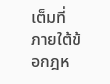เต็มที่ ภายใต้ข้อกฎห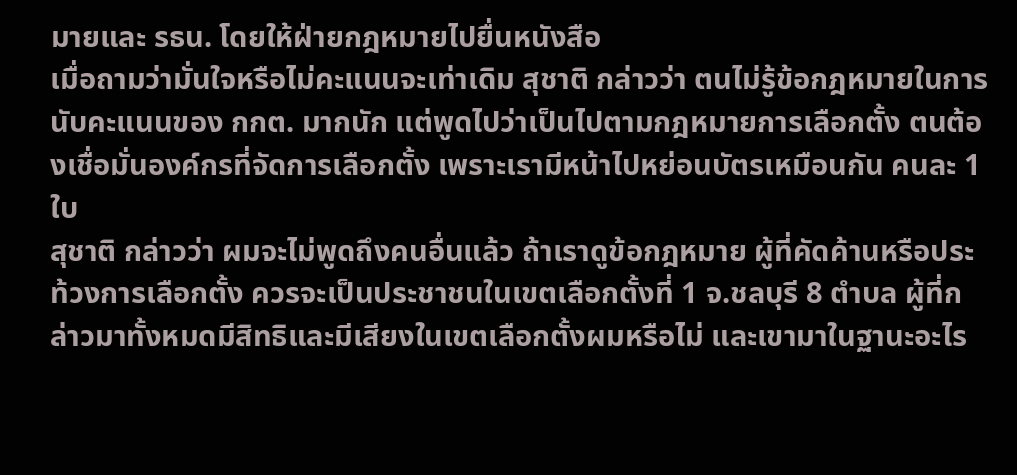มายและ รธน. โดยให้ฝ่ายกฎหมายไปยื่นหนังสือ
เมื่อถามว่ามั่นใจหรือไม่คะแนนจะเท่าเดิม สุชาติ กล่าวว่า ตนไม่รู้ข้อกฎหมายในการนับคะแนนของ กกต. มากนัก แต่พูดไปว่าเป็นไปตามกฎหมายการเลือกตั้ง ตนต้องเชื่อมั่นองค์กรที่จัดการเลือกตั้ง เพราะเรามีหน้าไปหย่อนบัตรเหมือนกัน คนละ 1 ใบ
สุชาติ กล่าวว่า ผมจะไม่พูดถึงคนอื่นแล้ว ถ้าเราดูข้อกฎหมาย ผู้ที่คัดค้านหรือประท้วงการเลือกตั้ง ควรจะเป็นประชาชนในเขตเลือกตั้งที่ 1 จ.ชลบุรี 8 ตำบล ผู้ที่กล่าวมาทั้งหมดมีสิทธิและมีเสียงในเขตเลือกตั้งผมหรือไม่ และเขามาในฐานะอะไร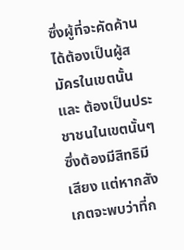ซึ่งผู้ที่จะคัดค้านได้ต้องเป็นผู้สมัครในเขตนั้น และ ต้องเป็นประชาชนในเขตนั้นๆ ซึ่งต้องมีสิทธิมีเสียง แต่หากสังเกตจะพบว่าที่ก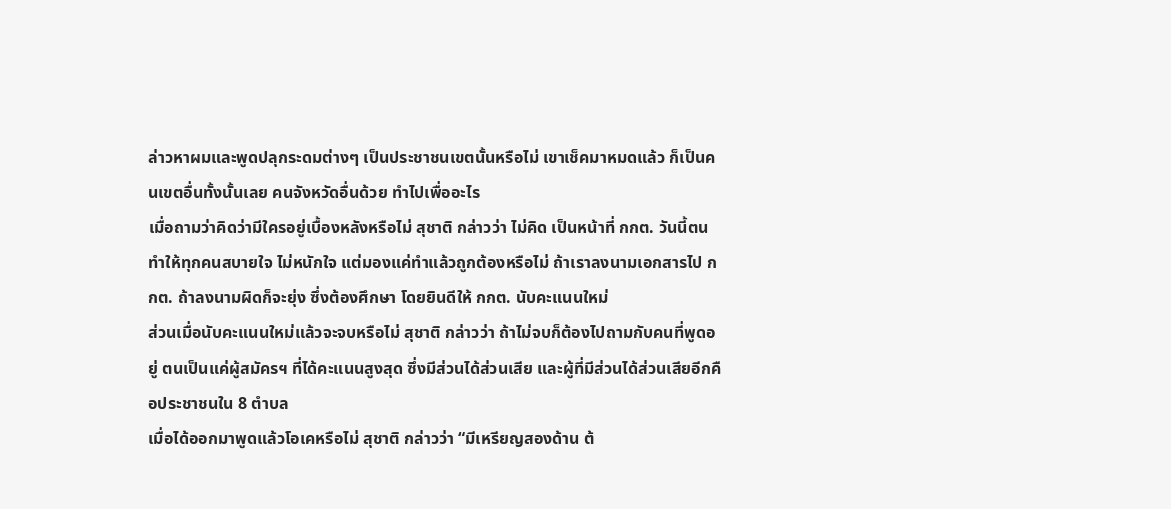ล่าวหาผมและพูดปลุกระดมต่างๆ เป็นประชาชนเขตนั้นหรือไม่ เขาเช็คมาหมดแล้ว ก็เป็นคนเขตอื่นทั้งนั้นเลย คนจังหวัดอื่นด้วย ทำไปเพื่ออะไร
เมื่อถามว่าคิดว่ามีใครอยู่เบื้องหลังหรือไม่ สุชาติ กล่าวว่า ไม่คิด เป็นหน้าที่ กกต. วันนี้ตนทำให้ทุกคนสบายใจ ไม่หนักใจ แต่มองแค่ทำแล้วถูกต้องหรือไม่ ถ้าเราลงนามเอกสารไป กกต. ถ้าลงนามผิดก็จะยุ่ง ซึ่งต้องศึกษา โดยยินดีให้ กกต. นับคะแนนใหม่
ส่วนเมื่อนับคะแนนใหม่แล้วจะจบหรือไม่ สุชาติ กล่าวว่า ถ้าไม่จบก็ต้องไปถามกับคนที่พูดอยู่ ตนเป็นแค่ผู้สมัครฯ ที่ได้คะแนนสูงสุด ซึ่งมีส่วนได้ส่วนเสีย และผู้ที่มีส่วนได้ส่วนเสียอีกคือประชาชนใน 8 ตำบล
เมื่อได้ออกมาพูดแล้วโอเคหรือไม่ สุชาติ กล่าวว่า “มีเหรียญสองด้าน ต้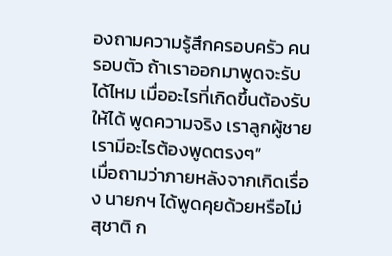องถามความรู้สึกครอบครัว คนรอบตัว ถ้าเราออกมาพูดจะรับได้ไหม เมื่ออะไรที่เกิดขึ้นต้องรับให้ได้ พูดความจริง เราลูกผู้ชาย เรามีอะไรต้องพูดตรงๆ”
เมื่อถามว่าภายหลังจากเกิดเรื่อง นายกฯ ได้พูดคุยด้วยหรือไม่ สุชาติ ก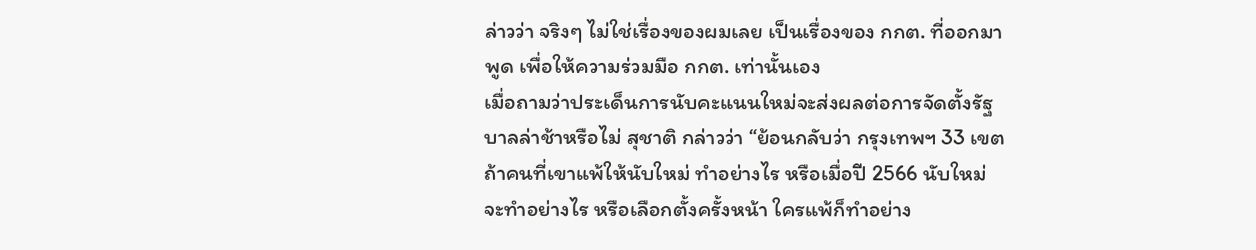ล่าวว่า จริงๆ ไม่ใช่เรื่องของผมเลย เป็นเรื่องของ กกต. ที่ออกมาพูด เพื่อให้ความร่วมมือ กกต. เท่านั้นเอง
เมื่อถามว่าประเด็นการนับคะแนนใหม่จะส่งผลต่อการจัดตั้งรัฐบาลล่าช้าหรือไม่ สุชาติ กล่าวว่า “ย้อนกลับว่า กรุงเทพฯ 33 เขต ถ้าคนที่เขาแพ้ให้นับใหม่ ทำอย่างไร หรือเมื่อปี 2566 นับใหม่ จะทำอย่างไร หรือเลือกตั้งครั้งหน้า ใครแพ้ก็ทำอย่าง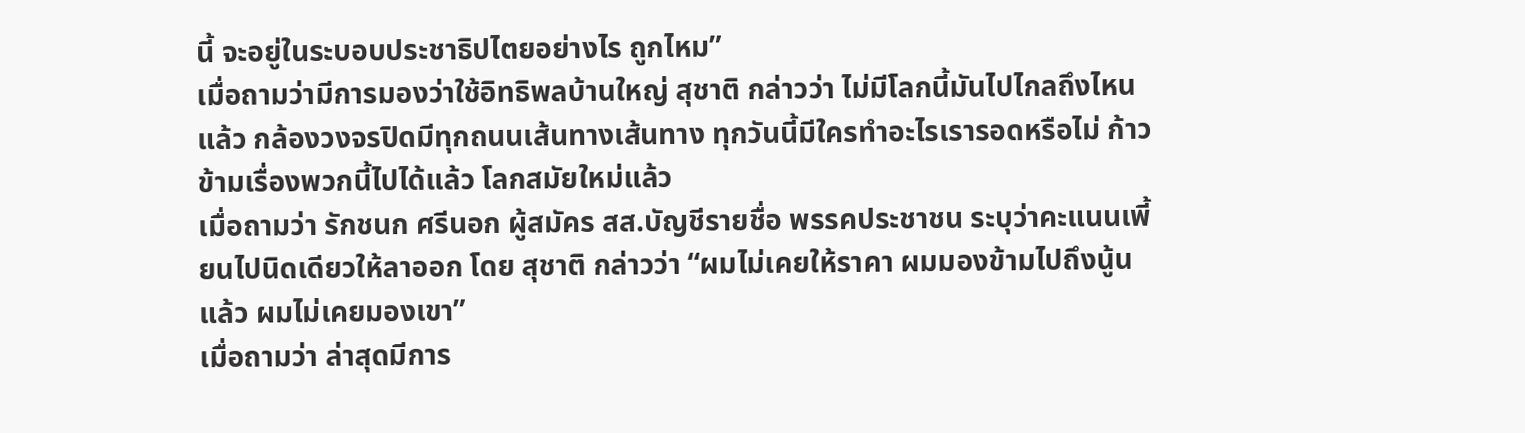นี้ จะอยู่ในระบอบประชาธิปไตยอย่างไร ถูกไหม”
เมื่อถามว่ามีการมองว่าใช้อิทธิพลบ้านใหญ่ สุชาติ กล่าวว่า ไม่มีโลกนี้มันไปไกลถึงไหนแล้ว กล้องวงจรปิดมีทุกถนนเส้นทางเส้นทาง ทุกวันนี้มีใครทำอะไรเรารอดหรือไม่ ก้าวข้ามเรื่องพวกนี้ไปได้แล้ว โลกสมัยใหม่แล้ว
เมื่อถามว่า รักชนก ศรีนอก ผู้สมัคร สส.บัญชีรายชื่อ พรรคประชาชน ระบุว่าคะแนนเพี้ยนไปนิดเดียวให้ลาออก โดย สุชาติ กล่าวว่า “ผมไม่เคยให้ราคา ผมมองข้ามไปถึงนู้นแล้ว ผมไม่เคยมองเขา”
เมื่อถามว่า ล่าสุดมีการ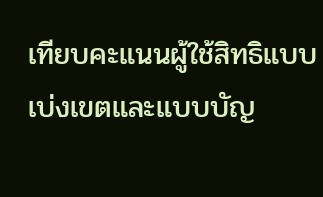เทียบคะแนนผู้ใช้สิทธิแบบเบ่งเขตและแบบบัญ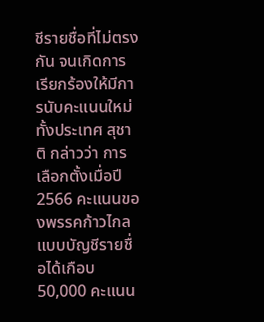ชีรายชื่อที่ไม่ตรงกัน จนเกิดการเรียกร้องให้มีการนับคะแนนใหม่ทั้งประเทศ สุชาติ กล่าวว่า การเลือกตั้งเมื่อปี 2566 คะแนนของพรรคก้าวไกล แบบบัญชีรายชื่อได้เกือบ 50,000 คะแนน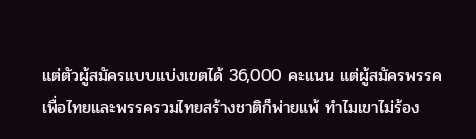แต่ตัวผู้สมัครแบบแบ่งเขตได้ 36,000 คะแนน แต่ผู้สมัครพรรคเพื่อไทยและพรรครวมไทยสร้างชาติก็พ่ายแพ้ ทำไมเขาไม่ร้อง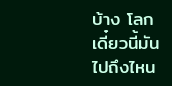บ้าง โลกเดี๋ยวนี้มันไปถึงไหน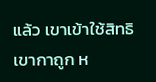แล้ว เขาเข้าใช้สิทธิ เขากาถูก ห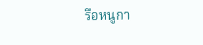รือหนูกา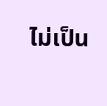ไม่เป็น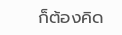ก็ต้องคิด